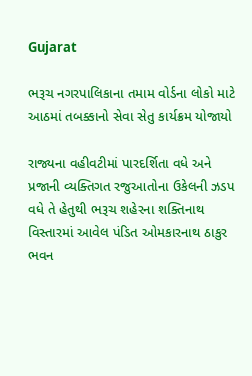Gujarat

ભરૂચ નગરપાલિકાના તમામ વોર્ડના લોકો માટે આઠમાં તબક્કાનો સેવા સેતુ કાર્યક્રમ યોજાયો

રાજ્યના વહીવટીમાં પારદર્શિતા વધે અને પ્રજાની વ્યક્તિગત રજુઆતોના ઉકેલની ઝડપ વધે તે હેતુથી ભરૂચ શહેરના શક્તિનાથ વિસ્તારમાં આવેલ પંડિત ઓમકારનાથ ઠાકુર ભવન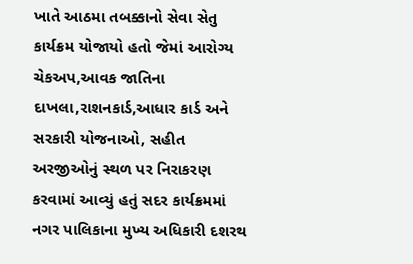ખાતે આઠમા તબક્કાનો સેવા સેતુ કાર્યક્રમ યોજાયો હતો જેમાં આરોગ્ય ચેકઅપ,આવક જાતિના દાખલા,રાશનકાર્ડ,આધાર કાર્ડ અને સરકારી યોજનાઓ, સહીત અરજીઓનું સ્થળ પર નિરાકરણ કરવામાં આવ્યું હતું સદર કાર્યક્રમમાં નગર પાલિકાના મુખ્ય અધિકારી દશરથ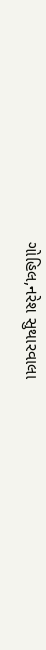ગોહિલ,નરેશ સુથારવાલા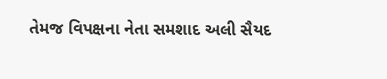તેમજ વિપક્ષના નેતા સમશાદ અલી સૈયદ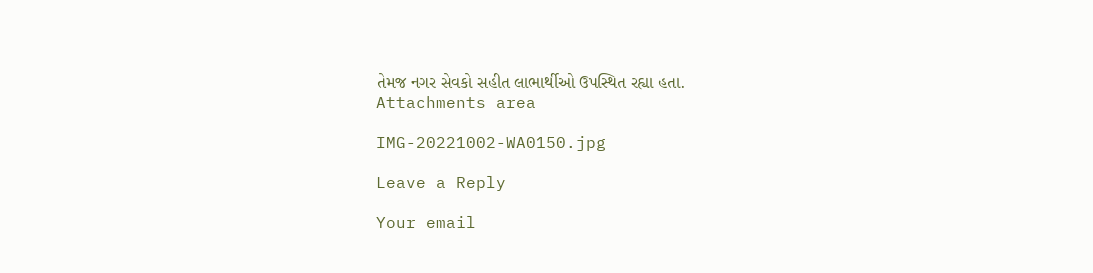તેમજ નગર સેવકો સહીત લાભાર્થીઓ ઉપસ્થિત રહ્યા હતા.
Attachments area

IMG-20221002-WA0150.jpg

Leave a Reply

Your email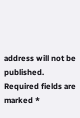address will not be published. Required fields are marked *